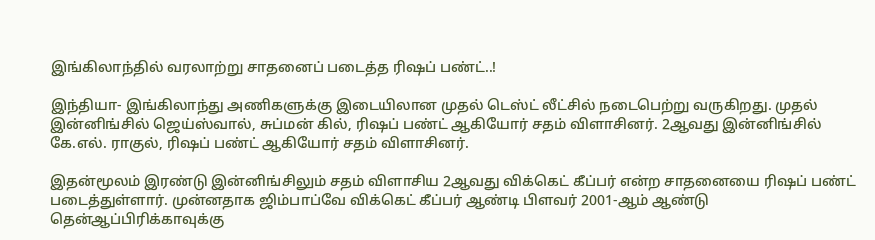இங்கிலாந்தில் வரலாற்று சாதனைப் படைத்த ரிஷப் பண்ட்..!

இந்தியா- இங்கிலாந்து அணிகளுக்கு இடையிலான முதல் டெஸ்ட் லீட்சில் நடைபெற்று வருகிறது. முதல் இன்னிங்சில் ஜெய்ஸ்வால், சுப்மன் கில், ரிஷப் பண்ட் ஆகியோர் சதம் விளாசினர். 2ஆவது இன்னிங்சில் கே.எல். ராகுல், ரிஷப் பண்ட் ஆகியோர் சதம் விளாசினர்.

இதன்மூலம் இரண்டு இன்னிங்சிலும் சதம் விளாசிய 2ஆவது விக்கெட் கீப்பர் என்ற சாதனையை ரிஷப் பண்ட் படைத்துள்ளார். முன்னதாக ஜிம்பாப்வே விக்கெட் கீப்பர் ஆண்டி பிளவர் 2001-ஆம் ஆண்டு தென்ஆப்பிரிக்காவுக்கு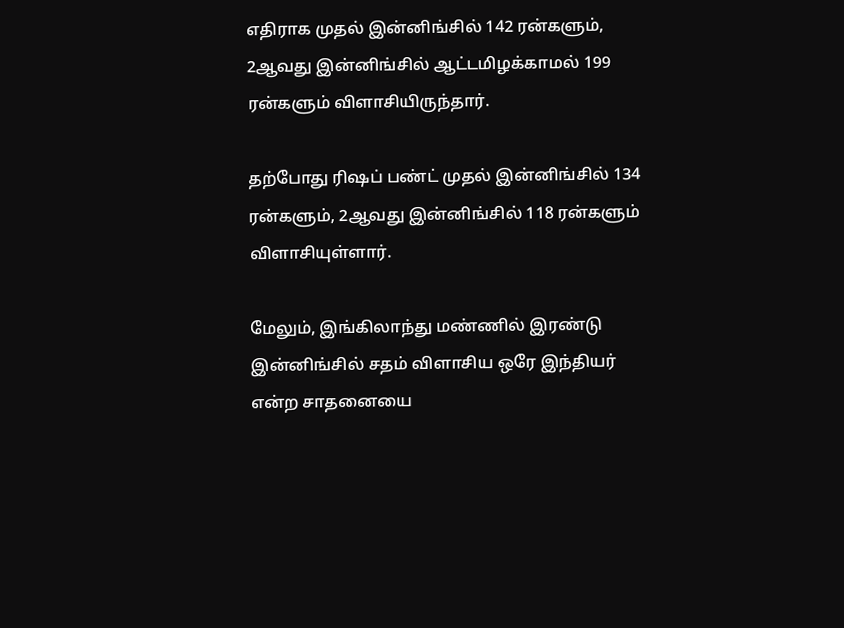எதிராக முதல் இன்னிங்சில் 142 ரன்களும், 2ஆவது இன்னிங்சில் ஆட்டமிழக்காமல் 199 ரன்களும் விளாசியிருந்தார்.

தற்போது ரிஷப் பண்ட் முதல் இன்னிங்சில் 134 ரன்களும், 2ஆவது இன்னிங்சில் 118 ரன்களும் விளாசியுள்ளார்.

மேலும், இங்கிலாந்து மண்ணில் இரண்டு இன்னிங்சில் சதம் விளாசிய ஒரே இந்தியர் என்ற சாதனையை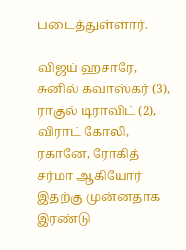படைத்துள்ளார்.

விஜய் ஹசாரே, சுனில் கவாஸ்கர் (3), ராகுல் டிராவிட் (2), விராட் கோலி, ரகானே, ரோகித் சர்மா ஆகியோர் இதற்கு முன்னதாக இரண்டு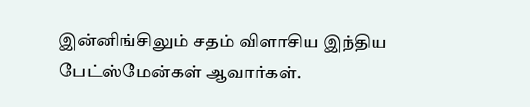இன்னிங்சிலும் சதம் விளாசிய இந்திய பேட்ஸ்மேன்கள் ஆவார்கள்.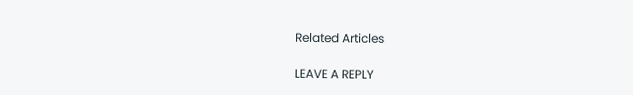Related Articles

LEAVE A REPLY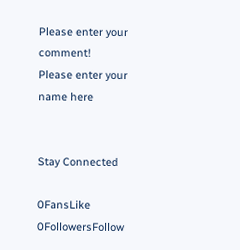Please enter your comment!
Please enter your name here


Stay Connected

0FansLike
0FollowersFollow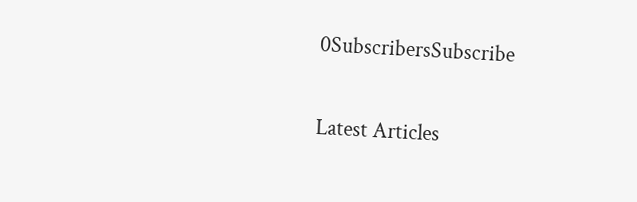0SubscribersSubscribe

Latest Articles